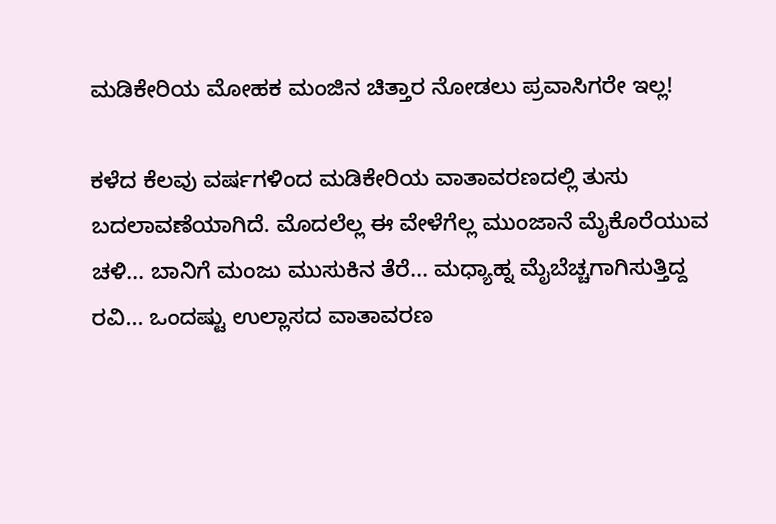ಮಡಿಕೇರಿಯ ಮೋಹಕ ಮಂಜಿನ ಚಿತ್ತಾರ ನೋಡಲು ಪ್ರವಾಸಿಗರೇ ಇಲ್ಲ!

ಕಳೆದ ಕೆಲವು ವರ್ಷಗಳಿಂದ ಮಡಿಕೇರಿಯ ವಾತಾವರಣದಲ್ಲಿ ತುಸು ಬದಲಾವಣೆಯಾಗಿದೆ. ಮೊದಲೆಲ್ಲ ಈ ವೇಳೆಗೆಲ್ಲ ಮುಂಜಾನೆ ಮೈಕೊರೆಯುವ ಚಳಿ... ಬಾನಿಗೆ ಮಂಜು ಮುಸುಕಿನ ತೆರೆ... ಮಧ್ಯಾಹ್ನ ಮೈಬೆಚ್ಚಗಾಗಿಸುತ್ತಿದ್ದ ರವಿ... ಒಂದಷ್ಟು ಉಲ್ಲಾಸದ ವಾತಾವರಣ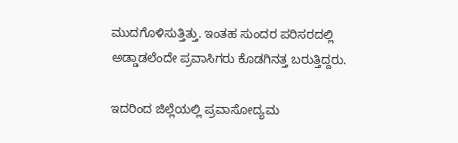ಮುದಗೊಳಿಸುತ್ತಿತ್ತು. ಇಂತಹ ಸುಂದರ ಪರಿಸರದಲ್ಲಿ ಅಡ್ಡಾಡಲೆಂದೇ ಪ್ರವಾಸಿಗರು ಕೊಡಗಿನತ್ತ ಬರುತ್ತಿದ್ದರು.

ಇದರಿಂದ ಜಿಲ್ಲೆಯಲ್ಲಿ ಪ್ರವಾಸೋದ್ಯಮ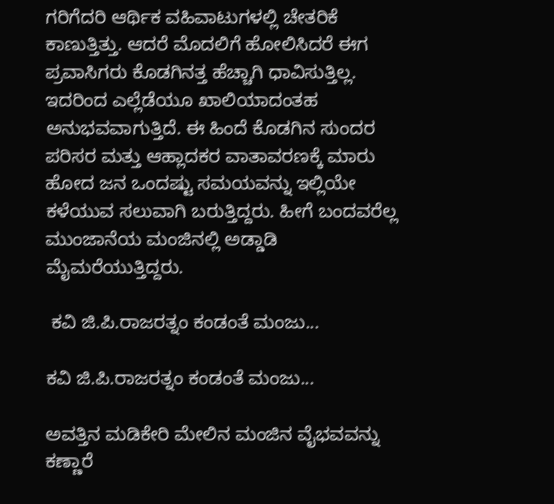ಗರಿಗೆದರಿ ಆರ್ಥಿಕ ವಹಿವಾಟುಗಳಲ್ಲಿ ಚೇತರಿಕೆ ಕಾಣುತ್ತಿತ್ತು. ಆದರೆ ಮೊದಲಿಗೆ ಹೋಲಿಸಿದರೆ ಈಗ ಪ್ರವಾಸಿಗರು ಕೊಡಗಿನತ್ತ ಹೆಚ್ಚಾಗಿ ಧಾವಿಸುತ್ತಿಲ್ಲ. ಇದರಿಂದ ಎಲ್ಲೆಡೆಯೂ ಖಾಲಿಯಾದಂತಹ ಅನುಭವವಾಗುತ್ತಿದೆ. ಈ ಹಿಂದೆ ಕೊಡಗಿನ ಸುಂದರ ಪರಿಸರ ಮತ್ತು ಆಹ್ಲಾದಕರ ವಾತಾವರಣಕ್ಕೆ ಮಾರು ಹೋದ ಜನ ಒಂದಷ್ಟು ಸಮಯವನ್ನು ಇಲ್ಲಿಯೇ ಕಳೆಯುವ ಸಲುವಾಗಿ ಬರುತ್ತಿದ್ದರು. ಹೀಗೆ ಬಂದವರೆಲ್ಲ ಮುಂಜಾನೆಯ ಮಂಜಿನಲ್ಲಿ ಅಡ್ಡಾಡಿ ಮೈಮರೆಯುತ್ತಿದ್ದರು.

 ಕವಿ ಜಿ.ಪಿ.ರಾಜರತ್ನಂ ಕಂಡಂತೆ ಮಂಜು...

ಕವಿ ಜಿ.ಪಿ.ರಾಜರತ್ನಂ ಕಂಡಂತೆ ಮಂಜು...

ಅವತ್ತಿನ ಮಡಿಕೇರಿ ಮೇಲಿನ ಮಂಜಿನ ವೈಭವವನ್ನು ಕಣ್ಣಾರೆ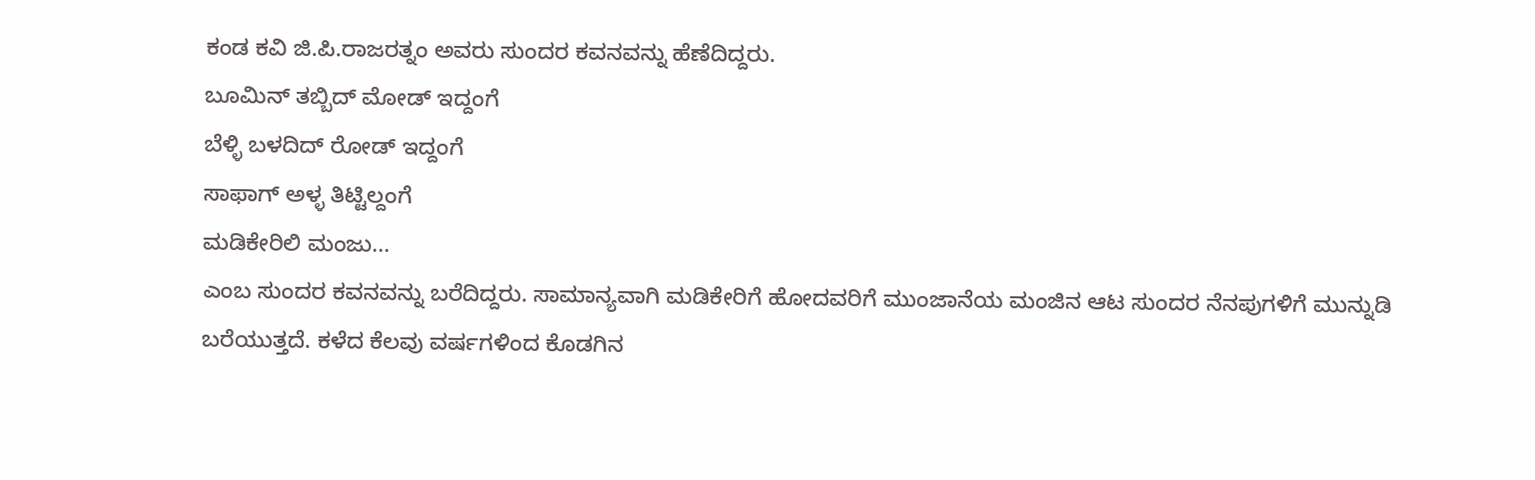ಕಂಡ ಕವಿ ಜಿ.ಪಿ.ರಾಜರತ್ನಂ ಅವರು ಸುಂದರ ಕವನವನ್ನು ಹೆಣೆದಿದ್ದರು.
ಬೂಮಿನ್ ತಬ್ಬಿದ್ ಮೋಡ್ ಇದ್ದಂಗೆ
ಬೆಳ್ಳಿ ಬಳದಿದ್ ರೋಡ್ ಇದ್ದಂಗೆ
ಸಾಫಾಗ್ ಅಳ್ಳ ತಿಟ್ಟಿಲ್ದಂಗೆ
ಮಡಿಕೇರಿಲಿ ಮಂಜು...
ಎಂಬ ಸುಂದರ ಕವನವನ್ನು ಬರೆದಿದ್ದರು. ಸಾಮಾನ್ಯವಾಗಿ ಮಡಿಕೇರಿಗೆ ಹೋದವರಿಗೆ ಮುಂಜಾನೆಯ ಮಂಜಿನ ಆಟ ಸುಂದರ ನೆನಪುಗಳಿಗೆ ಮುನ್ನುಡಿ ಬರೆಯುತ್ತದೆ. ಕಳೆದ ಕೆಲವು ವರ್ಷಗಳಿಂದ ಕೊಡಗಿನ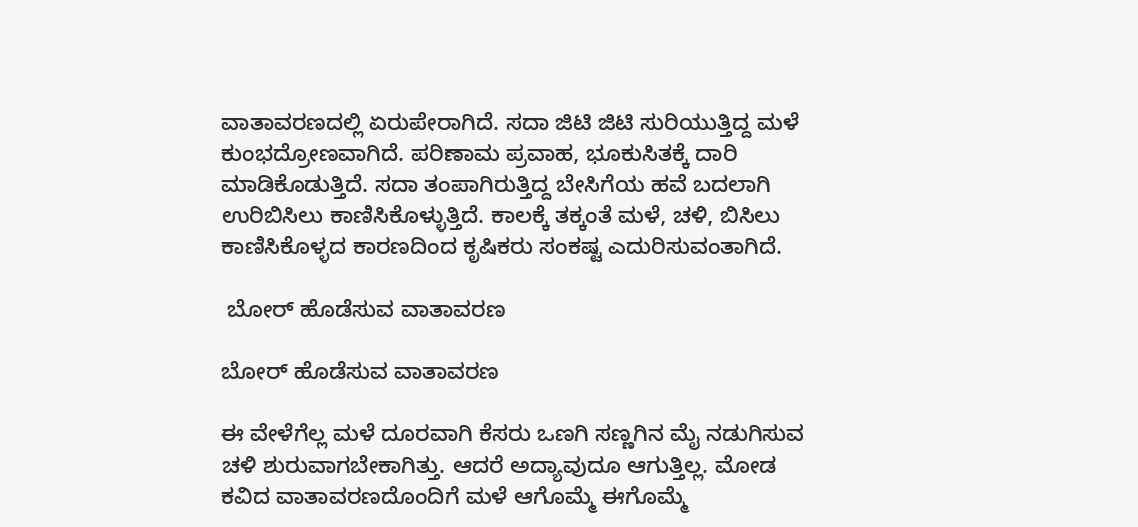ವಾತಾವರಣದಲ್ಲಿ ಏರುಪೇರಾಗಿದೆ. ಸದಾ ಜಿಟಿ ಜಿಟಿ ಸುರಿಯುತ್ತಿದ್ದ ಮಳೆ ಕುಂಭದ್ರೋಣವಾಗಿದೆ. ಪರಿಣಾಮ ಪ್ರವಾಹ, ಭೂಕುಸಿತಕ್ಕೆ ದಾರಿ ಮಾಡಿಕೊಡುತ್ತಿದೆ. ಸದಾ ತಂಪಾಗಿರುತ್ತಿದ್ದ ಬೇಸಿಗೆಯ ಹವೆ ಬದಲಾಗಿ ಉರಿಬಿಸಿಲು ಕಾಣಿಸಿಕೊಳ್ಳುತ್ತಿದೆ. ಕಾಲಕ್ಕೆ ತಕ್ಕಂತೆ ಮಳೆ, ಚಳಿ, ಬಿಸಿಲು ಕಾಣಿಸಿಕೊಳ್ಳದ ಕಾರಣದಿಂದ ಕೃಷಿಕರು ಸಂಕಷ್ಟ ಎದುರಿಸುವಂತಾಗಿದೆ.

 ಬೋರ್ ಹೊಡೆಸುವ ವಾತಾವರಣ

ಬೋರ್ ಹೊಡೆಸುವ ವಾತಾವರಣ

ಈ ವೇಳೆಗೆಲ್ಲ ಮಳೆ ದೂರವಾಗಿ ಕೆಸರು ಒಣಗಿ ಸಣ್ಣಗಿನ ಮೈ ನಡುಗಿಸುವ ಚಳಿ ಶುರುವಾಗಬೇಕಾಗಿತ್ತು. ಆದರೆ ಅದ್ಯಾವುದೂ ಆಗುತ್ತಿಲ್ಲ. ಮೋಡ ಕವಿದ ವಾತಾವರಣದೊಂದಿಗೆ ಮಳೆ ಆಗೊಮ್ಮೆ ಈಗೊಮ್ಮೆ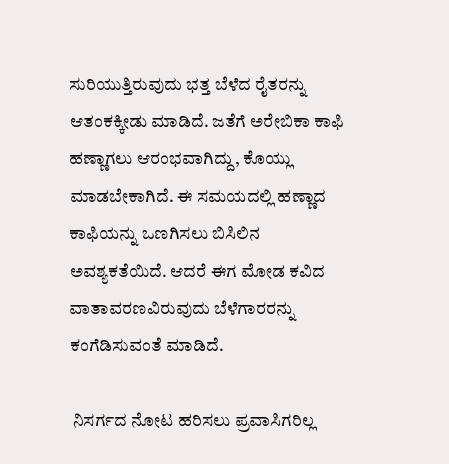ಸುರಿಯುತ್ತಿರುವುದು ಭತ್ತ ಬೆಳೆದ ರೈತರನ್ನು ಆತಂಕಕ್ಕೀಡು ಮಾಡಿದೆ. ಜತೆಗೆ ಅರೇಬಿಕಾ ಕಾಫಿ ಹಣ್ಣಾಗಲು ಆರಂಭವಾಗಿದ್ದು, ಕೊಯ್ಲು ಮಾಡಬೇಕಾಗಿದೆ. ಈ ಸಮಯದಲ್ಲಿ ಹಣ್ಣಾದ ಕಾಫಿಯನ್ನು ಒಣಗಿಸಲು ಬಿಸಿಲಿನ ಅವಶ್ಯಕತೆಯಿದೆ. ಆದರೆ ಈಗ ಮೋಡ ಕವಿದ ವಾತಾವರಣವಿರುವುದು ಬೆಳೆಗಾರರನ್ನು ಕಂಗೆಡಿಸುವಂತೆ ಮಾಡಿದೆ.

 ನಿಸರ್ಗದ ನೋಟ ಹರಿಸಲು ಪ್ರವಾಸಿಗರಿಲ್ಲ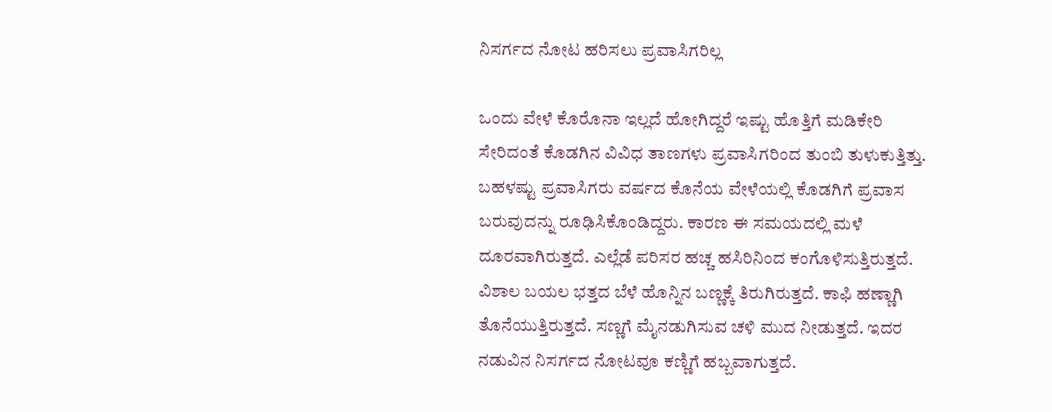ನಿಸರ್ಗದ ನೋಟ ಹರಿಸಲು ಪ್ರವಾಸಿಗರಿಲ್ಲ

ಒಂದು ವೇಳೆ ಕೊರೊನಾ ಇಲ್ಲದೆ ಹೋಗಿದ್ದರೆ ಇಷ್ಟು ಹೊತ್ತಿಗೆ ಮಡಿಕೇರಿ ಸೇರಿದಂತೆ ಕೊಡಗಿನ ವಿವಿಧ ತಾಣಗಳು ಪ್ರವಾಸಿಗರಿಂದ ತುಂಬಿ ತುಳುಕುತ್ತಿತ್ತು. ಬಹಳಷ್ಟು ಪ್ರವಾಸಿಗರು ವರ್ಷದ ಕೊನೆಯ ವೇಳೆಯಲ್ಲಿ ಕೊಡಗಿಗೆ ಪ್ರವಾಸ ಬರುವುದನ್ನು ರೂಢಿಸಿಕೊಂಡಿದ್ದರು. ಕಾರಣ ಈ ಸಮಯದಲ್ಲಿ ಮಳೆ ದೂರವಾಗಿರುತ್ತದೆ. ಎಲ್ಲೆಡೆ ಪರಿಸರ ಹಚ್ಚ ಹಸಿರಿನಿಂದ ಕಂಗೊಳಿಸುತ್ತಿರುತ್ತದೆ. ವಿಶಾಲ ಬಯಲ ಭತ್ತದ ಬೆಳೆ ಹೊನ್ನಿನ ಬಣ್ಣಕ್ಕೆ ತಿರುಗಿರುತ್ತದೆ. ಕಾಫಿ ಹಣ್ಣಾಗಿ ತೊನೆಯುತ್ತಿರುತ್ತದೆ. ಸಣ್ಣಗೆ ಮೈನಡುಗಿಸುವ ಚಳಿ ಮುದ ನೀಡುತ್ತದೆ. ಇದರ ನಡುವಿನ ನಿಸರ್ಗದ ನೋಟವೂ ಕಣ್ಣಿಗೆ ಹಬ್ಬವಾಗುತ್ತದೆ.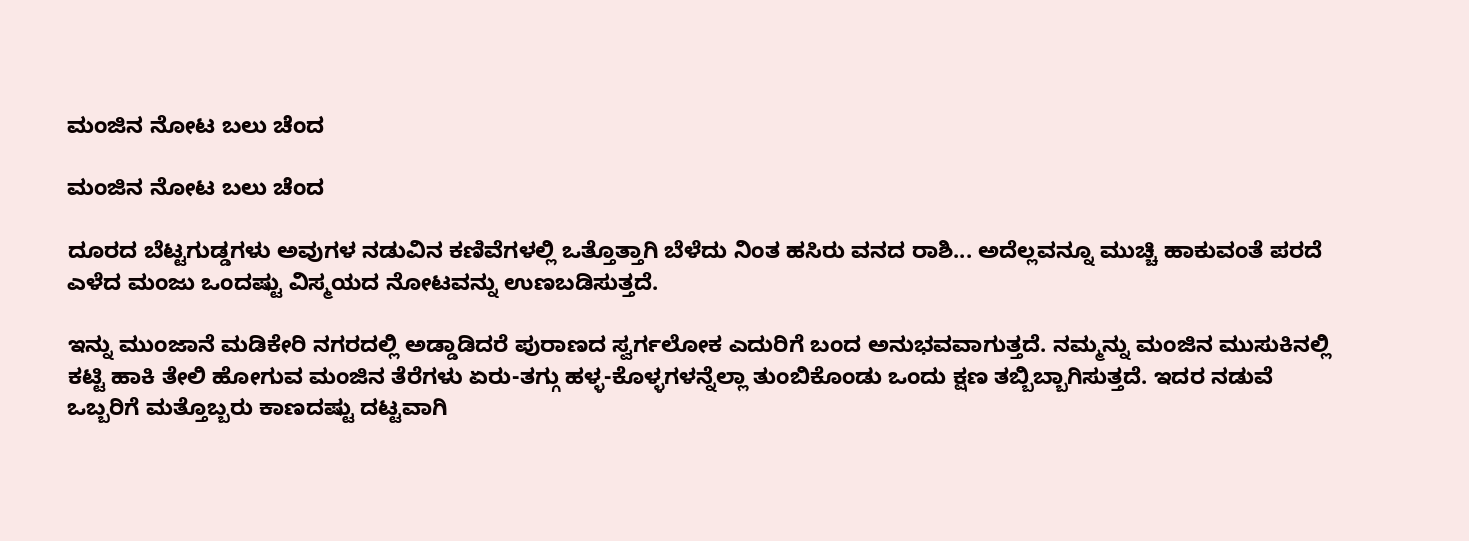ಮಂಜಿನ ನೋಟ ಬಲು ಚೆಂದ

ಮಂಜಿನ ನೋಟ ಬಲು ಚೆಂದ

ದೂರದ ಬೆಟ್ಟಗುಡ್ಡಗಳು ಅವುಗಳ ನಡುವಿನ ಕಣಿವೆಗಳಲ್ಲಿ ಒತ್ತೊತ್ತಾಗಿ ಬೆಳೆದು ನಿಂತ ಹಸಿರು ವನದ ರಾಶಿ... ಅದೆಲ್ಲವನ್ನೂ ಮುಚ್ಚಿ ಹಾಕುವಂತೆ ಪರದೆ ಎಳೆದ ಮಂಜು ಒಂದಷ್ಟು ವಿಸ್ಮಯದ ನೋಟವನ್ನು ಉಣಬಡಿಸುತ್ತದೆ.

ಇನ್ನು ಮುಂಜಾನೆ ಮಡಿಕೇರಿ ನಗರದಲ್ಲಿ ಅಡ್ಡಾಡಿದರೆ ಪುರಾಣದ ಸ್ವರ್ಗಲೋಕ ಎದುರಿಗೆ ಬಂದ ಅನುಭವವಾಗುತ್ತದೆ. ನಮ್ಮನ್ನು ಮಂಜಿನ ಮುಸುಕಿನಲ್ಲಿ ಕಟ್ಟಿ ಹಾಕಿ ತೇಲಿ ಹೋಗುವ ಮಂಜಿನ ತೆರೆಗಳು ಏರು-ತಗ್ಗು ಹಳ್ಳ-ಕೊಳ್ಳಗಳನ್ನೆಲ್ಲಾ ತುಂಬಿಕೊಂಡು ಒಂದು ಕ್ಷಣ ತಬ್ಬಿಬ್ಬಾಗಿಸುತ್ತದೆ. ಇದರ ನಡುವೆ ಒಬ್ಬರಿಗೆ ಮತ್ತೊಬ್ಬರು ಕಾಣದಷ್ಟು ದಟ್ಟವಾಗಿ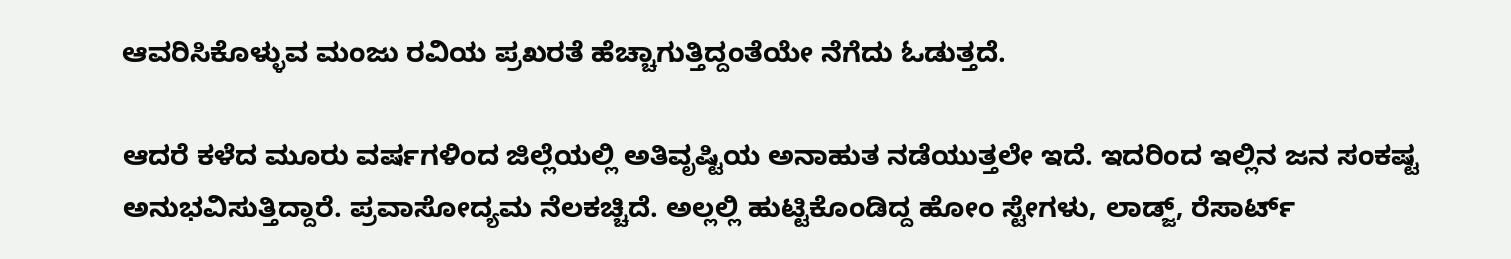ಆವರಿಸಿಕೊಳ್ಳುವ ಮಂಜು ರವಿಯ ಪ್ರಖರತೆ ಹೆಚ್ಚಾಗುತ್ತಿದ್ದಂತೆಯೇ ನೆಗೆದು ಓಡುತ್ತದೆ.

ಆದರೆ ಕಳೆದ ಮೂರು ವರ್ಷಗಳಿಂದ ಜಿಲ್ಲೆಯಲ್ಲಿ ಅತಿವೃಷ್ಟಿಯ ಅನಾಹುತ ನಡೆಯುತ್ತಲೇ ಇದೆ. ಇದರಿಂದ ಇಲ್ಲಿನ ಜನ ಸಂಕಷ್ಟ ಅನುಭವಿಸುತ್ತಿದ್ದಾರೆ. ಪ್ರವಾಸೋದ್ಯಮ ನೆಲಕಚ್ಚಿದೆ. ಅಲ್ಲಲ್ಲಿ ಹುಟ್ಟಿಕೊಂಡಿದ್ದ ಹೋಂ ಸ್ಟೇಗಳು, ಲಾಡ್ಜ್, ರೆಸಾರ್ಟ್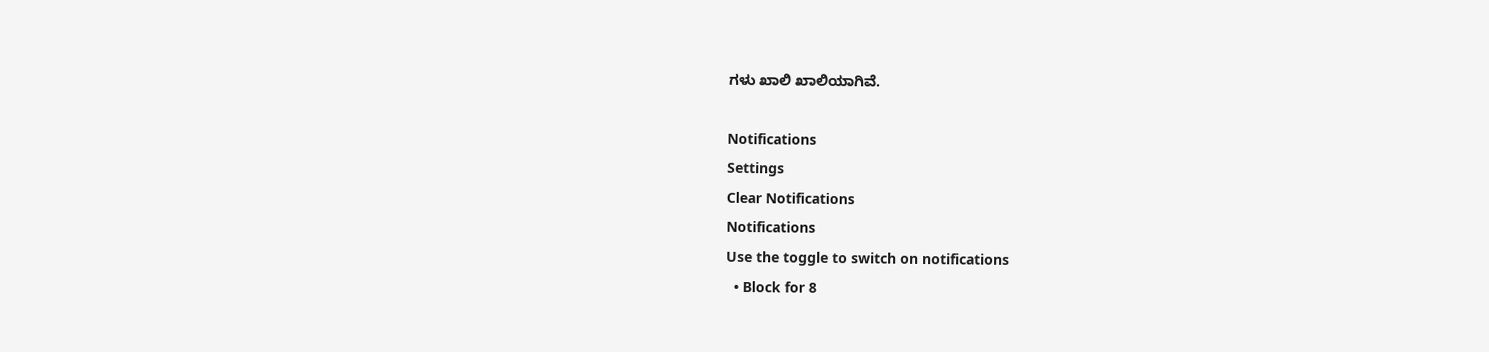ಗಳು ಖಾಲಿ ಖಾಲಿಯಾಗಿವೆ.

Notifications
Settings
Clear Notifications
Notifications
Use the toggle to switch on notifications
  • Block for 8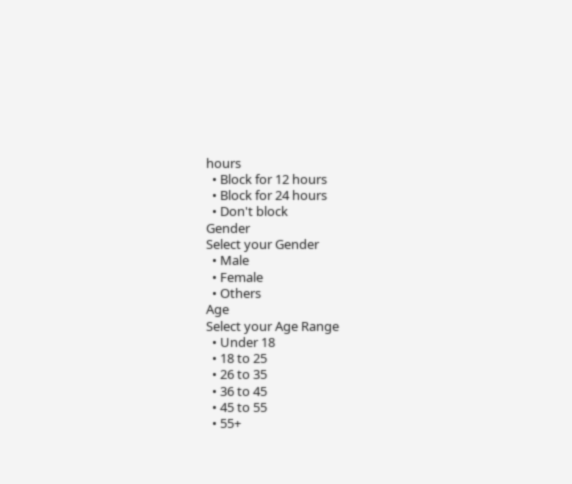hours
  • Block for 12 hours
  • Block for 24 hours
  • Don't block
Gender
Select your Gender
  • Male
  • Female
  • Others
Age
Select your Age Range
  • Under 18
  • 18 to 25
  • 26 to 35
  • 36 to 45
  • 45 to 55
  • 55+